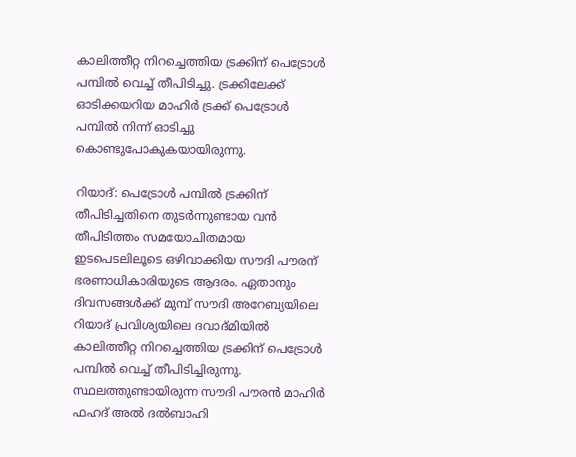കാലിത്തീറ്റ നിറച്ചെത്തിയ ട്രക്കിന് പെട്രോള്‍ പമ്പില്‍ വെച്ച് തീപിടിച്ചു. ട്രക്കിലേക്ക് ഓടിക്കയറിയ മാഹിര്‍ ട്രക്ക് പെട്രോള്‍ പമ്പില്‍ നിന്ന് ഓടിച്ചു കൊണ്ടുപോകുകയായിരുന്നു.

റിയാദ്: പെട്രോള്‍ പമ്പില്‍ ട്രക്കിന് തീപിടിച്ചതിനെ തുടര്‍ന്നുണ്ടായ വൻ തീപിടിത്തം സമയോചിതമായ ഇടപെടലിലൂടെ ഒഴിവാക്കിയ സൗദി പൗരന് ഭരണാധികാരിയുടെ ആദരം. ഏതാനും ദിവസങ്ങൾക്ക് മുമ്പ് സൗദി അറേബ്യയിലെ റിയാദ് പ്രവിശ്യയിലെ ദവാദ്മിയിൽ കാലിത്തീറ്റ നിറച്ചെത്തിയ ട്രക്കിന് പെട്രോള്‍ പമ്പില്‍ വെച്ച് തീപിടിച്ചിരുന്നു. സ്ഥലത്തുണ്ടായിരുന്ന സൗദി പൗരൻ മാഹിർ ഫഹദ് അൽ ദൽബാഹി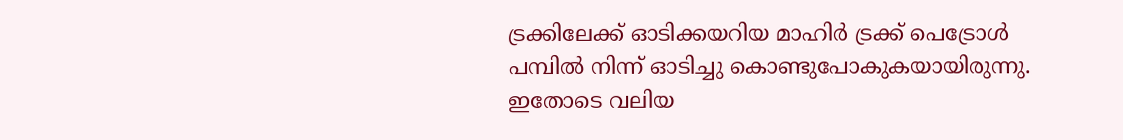ട്രക്കിലേക്ക് ഓടിക്കയറിയ മാഹിര്‍ ട്രക്ക് പെട്രോള്‍ പമ്പില്‍ നിന്ന് ഓടിച്ചു കൊണ്ടുപോകുകയായിരുന്നു. ഇതോടെ വലിയ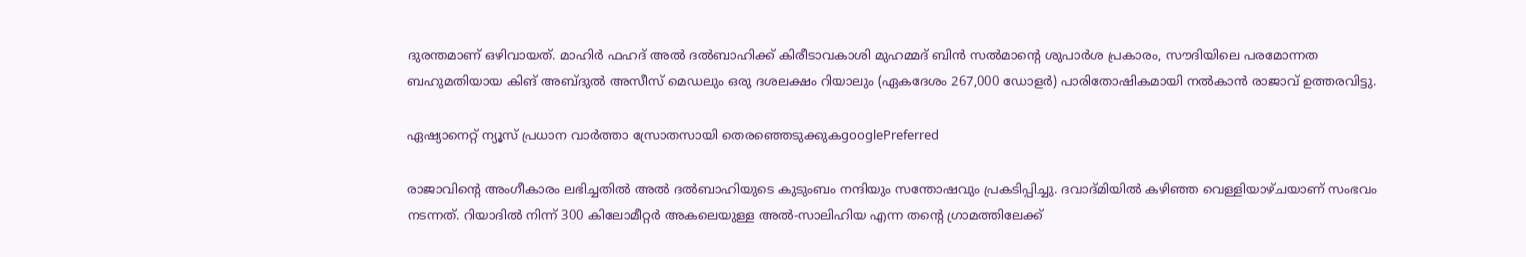ദുരന്തമാണ് ഒഴിവായത്. മാഹിർ ഫഹദ് അൽ ദൽബാഹിക്ക് കിരീടാവകാശി മുഹമ്മദ് ബിൻ സൽമാന്റെ ശുപാർശ പ്രകാരം, സൗദിയിലെ പരമോന്നത ബഹുമതിയായ കിങ് അബ്ദുൽ അസീസ് മെഡലും ഒരു ദശലക്ഷം റിയാലും (ഏകദേശം 267,000 ഡോളർ) പാരിതോഷികമായി നൽകാൻ രാജാവ് ഉത്തരവിട്ടു.

ഏഷ്യാനെറ്റ് ന്യൂസ് പ്രധാന വാർത്താ സ്രോതസായി തെരഞ്ഞെടുക്കുകgooglePreferred

രാജാവിന്‍റെ അംഗീകാരം ലഭിച്ചതില്‍ അൽ ദൽബാഹിയുടെ കുടുംബം നന്ദിയും സന്തോഷവും പ്രകടിപ്പിച്ചു. ദവാദ്മിയിൽ കഴിഞ്ഞ വെള്ളിയാഴ്ചയാണ് സംഭവം നടന്നത്. റിയാദിൽ നിന്ന് 300 കിലോമീറ്റർ അകലെയുള്ള അൽ-സാലിഹിയ എന്ന തന്റെ ഗ്രാമത്തിലേക്ക്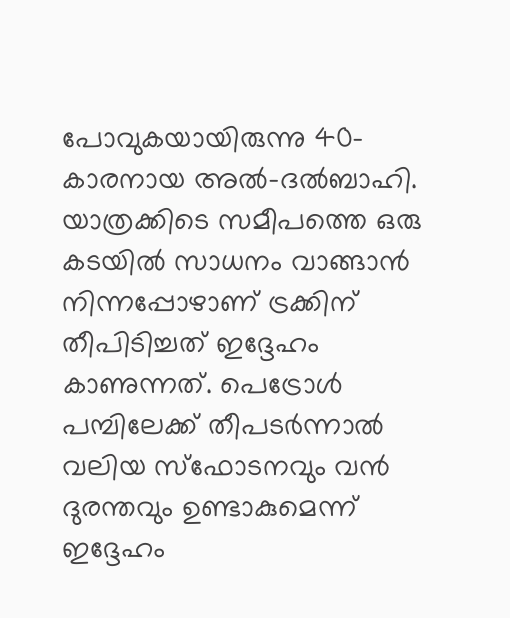പോവുകയായിരുന്നു 40-കാരനായ അൽ-ദൽബാഹി. യാത്രക്കിടെ സമീപത്തെ ഒരു കടയില്‍ സാധനം വാങ്ങാന്‍ നിന്നപ്പോഴാണ് ട്രക്കിന് തീപിടിച്ചത് ഇദ്ദേഹം കാണുന്നത്. പെട്രോള്‍ പമ്പിലേക്ക് തീപടര്‍ന്നാല്‍ വലിയ സ്ഫോടനവും വന്‍ ദുരന്തവും ഉണ്ടാകുമെന്ന് ഇദ്ദേഹം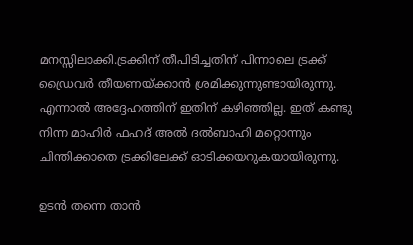മനസ്സിലാക്കി.ട്രക്കിന് തീപിടിച്ചതിന് പിന്നാലെ ട്രക്ക് ഡ്രൈവര്‍ തീയണയ്ക്കാന്‍ ശ്രമിക്കുന്നുണ്ടായിരുന്നു. എന്നാല്‍ അദ്ദേഹത്തിന് ഇതിന് കഴിഞ്ഞില്ല. ഇത് കണ്ടു നിന്ന മാഹിർ ഫഹദ് അൽ ദൽബാഹി മറ്റൊന്നും ചിന്തിക്കാതെ ട്രക്കിലേക്ക് ഓടിക്കയറുകയായിരുന്നു.

ഉടന്‍ തന്നെ താന്‍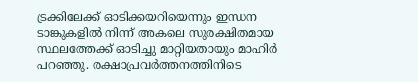ട്രക്കിലേക്ക് ഓടിക്കയറിയെന്നും ഇന്ധന ടാങ്കുകളില്‍ നിന്ന് അകലെ സുരക്ഷിതമായ സ്ഥലത്തേക്ക് ഓടിച്ചു മാറ്റിയതായും മാഹിർ പറഞ്ഞു. രക്ഷാപ്രവര്‍ത്തനത്തിനിടെ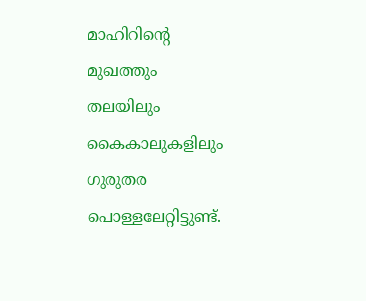മാഹിറിന്‍റെ മുഖത്തും തലയിലും കൈകാലുകളിലും ഗുരുതര പൊള്ളലേറ്റിട്ടുണ്ട്.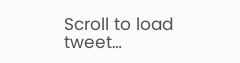Scroll to load tweet…